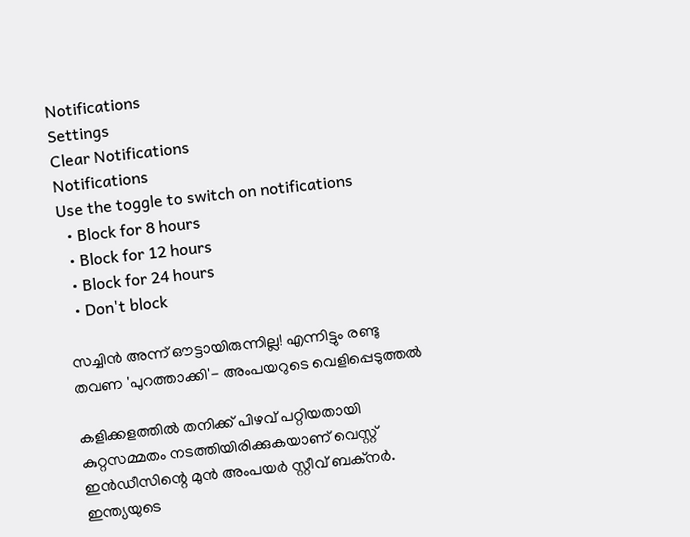Notifications
Settings
Clear Notifications
Notifications
Use the toggle to switch on notifications
  • Block for 8 hours
  • Block for 12 hours
  • Block for 24 hours
  • Don't block

സച്ചിന്‍ അന്ന് ഔട്ടായിരുന്നില്ല! എന്നിട്ടും രണ്ടു തവണ 'പുറത്താക്കി'- അംപയറുടെ വെളിപ്പെടുത്തല്‍

കളിക്കളത്തില്‍ തനിക്ക് പിഴവ് പറ്റിയതായി കുറ്റസമ്മതം നടത്തിയിരിക്കുകയാണ് വെസ്റ്റ് ഇന്‍ഡീസിന്റെ മുന്‍ അംപയര്‍ സ്റ്റീവ് ബക്‌നര്‍. ഇന്ത്യയുടെ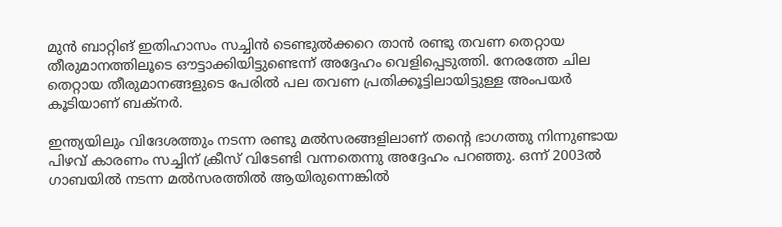മുന്‍ ബാറ്റിങ് ഇതിഹാസം സച്ചിന്‍ ടെണ്ടുല്‍ക്കറെ താന്‍ രണ്ടു തവണ തെറ്റായ തീരുമാനത്തിലൂടെ ഔട്ടാക്കിയിട്ടുണ്ടെന്ന് അദ്ദേഹം വെളിപ്പെടുത്തി. നേരത്തേ ചില തെറ്റായ തീരുമാനങ്ങളുടെ പേരില്‍ പല തവണ പ്രതിക്കൂട്ടിലായിട്ടുള്ള അംപയര്‍ കൂടിയാണ് ബക്‌നര്‍.

ഇന്ത്യയിലും വിദേശത്തും നടന്ന രണ്ടു മല്‍സരങ്ങളിലാണ് തന്റെ ഭാഗത്തു നിന്നുണ്ടായ പിഴവ് കാരണം സച്ചിന് ക്രീസ് വിടേണ്ടി വന്നതെന്നു അദ്ദേഹം പറഞ്ഞു. ഒന്ന് 2003ല്‍ ഗാബയില്‍ നടന്ന മല്‍സരത്തില്‍ ആയിരുന്നെങ്കില്‍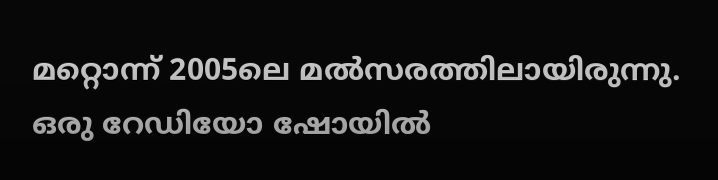മറ്റൊന്ന് 2005ലെ മല്‍സരത്തിലായിരുന്നു. ഒരു റേഡിയോ ഷോയില്‍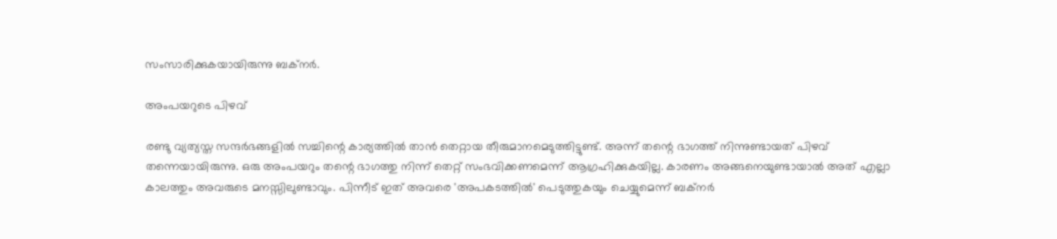സംസാരിക്കുകയായിരുന്നു ബക്‌നര്‍.

അംപയറുടെ പിഴവ്

രണ്ടു വ്യത്യസ്ത സന്ദര്‍ഭങ്ങളില്‍ സച്ചിന്റെ കാര്യത്തില്‍ താന്‍ തെറ്റായ തീരുമാനമെടുത്തിട്ടുണ്ട്. അന്ന് തന്റെ ഭാഗത്ത് നിന്നുണ്ടായത് പിഴവ് തന്നെയായിരുന്നു. ഒരു അംപയറും തന്റെ ഭാഗത്തു നിന്ന് തെറ്റ് സംഭവിക്കണമെന്ന് ആഗ്രഹിക്കുകയില്ല. കാരണം അങ്ങനെയുണ്ടായാല്‍ അത് എല്ലാ കാലത്തും അവരുടെ മനസ്സിലുണ്ടാവും. പിന്നീട് ഇത് അവരെ 'അപകടത്തില്‍' പെടുത്തുകയും ചെയ്യുമെന്ന് ബക്‌നര്‍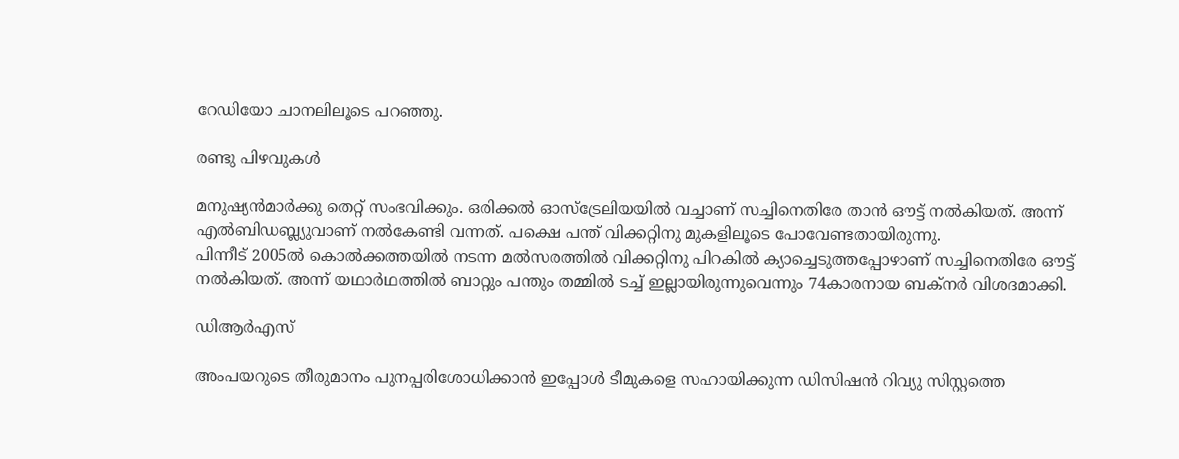റേഡിയോ ചാനലിലൂടെ പറഞ്ഞു.

രണ്ടു പിഴവുകള്‍

മനുഷ്യന്‍മാര്‍ക്കു തെറ്റ് സംഭവിക്കും. ഒരിക്കല്‍ ഓസ്‌ട്രേലിയയില്‍ വച്ചാണ് സച്ചിനെതിരേ താന്‍ ഔട്ട് നല്‍കിയത്. അന്ന് എല്‍ബിഡബ്ല്യുവാണ് നല്‍കേണ്ടി വന്നത്. പക്ഷെ പന്ത് വിക്കറ്റിനു മുകളിലൂടെ പോവേണ്ടതായിരുന്നു.
പിന്നീട് 2005ല്‍ കൊല്‍ക്കത്തയില്‍ നടന്ന മല്‍സരത്തില്‍ വിക്കറ്റിനു പിറകില്‍ ക്യാച്ചെടുത്തപ്പോഴാണ് സച്ചിനെതിരേ ഔട്ട് നല്‍കിയത്. അന്ന് യഥാര്‍ഥത്തില്‍ ബാറ്റും പന്തും തമ്മില്‍ ടച്ച് ഇല്ലായിരുന്നുവെന്നും 74കാരനായ ബക്‌നര്‍ വിശദമാക്കി.

ഡിആര്‍എസ്

അംപയറുടെ തീരുമാനം പുനപ്പരിശോധിക്കാന്‍ ഇപ്പോള്‍ ടീമുകളെ സഹായിക്കുന്ന ഡിസിഷന്‍ റിവ്യു സിസ്റ്റത്തെ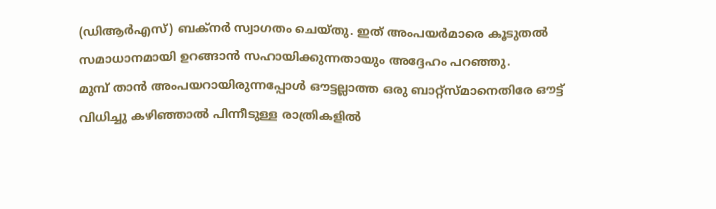(ഡിആര്‍എസ്) ബക്‌നര്‍ സ്വാഗതം ചെയ്തു. ഇത് അംപയര്‍മാരെ കൂടുതല്‍ സമാധാനമായി ഉറങ്ങാന്‍ സഹായിക്കുന്നതായും അദ്ദേഹം പറഞ്ഞു.
മുമ്പ് താന്‍ അംപയറായിരുന്നപ്പോള്‍ ഔട്ടല്ലാത്ത ഒരു ബാറ്റ്‌സ്മാനെതിരേ ഔട്ട് വിധിച്ചു കഴിഞ്ഞാല്‍ പിന്നീടുള്ള രാത്രികളില്‍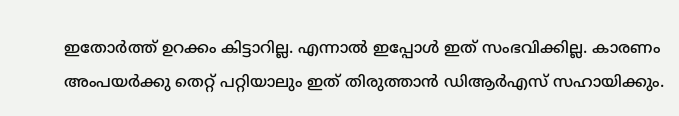ഇതോര്‍ത്ത് ഉറക്കം കിട്ടാറില്ല. എന്നാല്‍ ഇപ്പോള്‍ ഇത് സംഭവിക്കില്ല. കാരണം അംപയര്‍ക്കു തെറ്റ് പറ്റിയാലും ഇത് തിരുത്താന്‍ ഡിആര്‍എസ് സഹായിക്കും.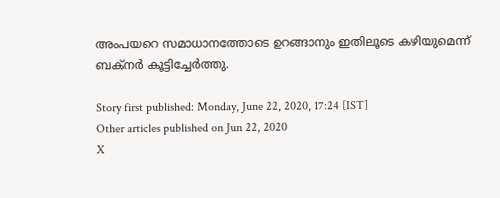അംപയറെ സമാധാനത്തോടെ ഉറങ്ങാനും ഇതിലൂടെ കഴിയുമെന്ന് ബക്‌നര്‍ കൂട്ടിച്ചേര്‍ത്തു.

Story first published: Monday, June 22, 2020, 17:24 [IST]
Other articles published on Jun 22, 2020
X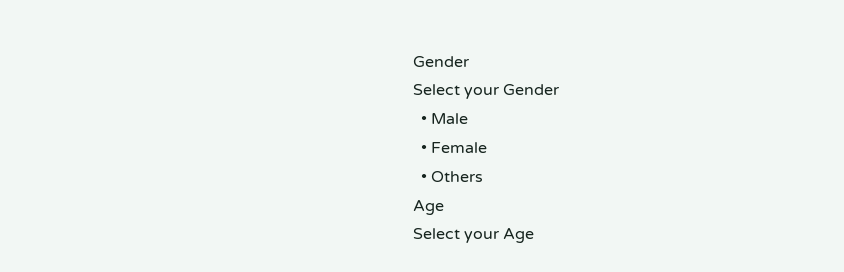Gender
Select your Gender
  • Male
  • Female
  • Others
Age
Select your Age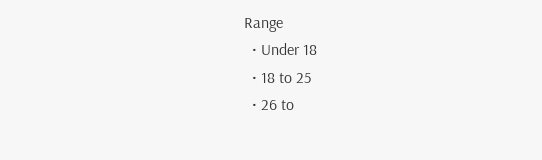Range
  • Under 18
  • 18 to 25
  • 26 to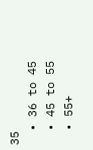35
  • 36 to 45
  • 45 to 55
  • 55+